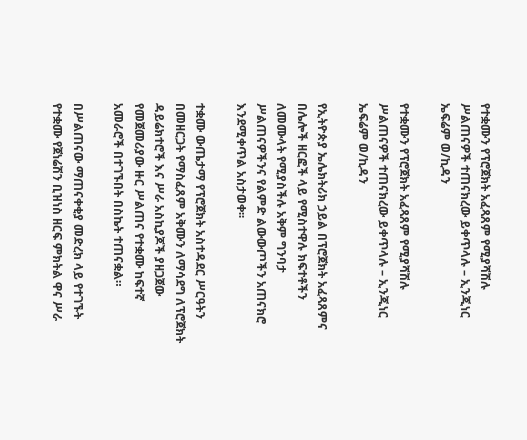የተቋሙን የፕሮጀክት አፈጻጸም የሚያሻሽሉ ሥልጠናዎች ተጠናክረው ይቀጥላሉ – ኢንጂነር ኤፍሬም ወ/ኪዳን

የተቋሙን የፕሮጀክት አፈጻጸም የሚያሻሽሉ ሥልጠናዎች ተጠናክረው ይቀጥላሉ – ኢንጂነር ኤፍሬም ወ/ኪዳን

የኢትዮጵያ ኤሌክትሪክ ኃይል በፕሮጀክት አፈጻጸምና በሌሎች ዘርፎች ላይ የሚስተዋሉ ክፍተቶችን ለመሙላት የሚያስችሉ አቅም ግንባታ ሥልጠናዎችንና የልምድ ልውውጦችን አጠናክሮ እንደሚቀጥል አስታወቀ፡፡

ተቋሙ ውጤታማ የፕሮጀክት አስተዳደር ሥርዓትን በመዘርጋት የማስፈጸም አቅሙን ለማሳደግ ለፕሮጀክት ዳይሬክተሮች እና ሥራ አስኪያጆች ያዘጋጀው የመጀመሪያው ዙር ሥልጠና የተቋሙ ከፍተኛ አመራሮች በተገኙበት በስኬት ተጠናቋል።

በሥልጠናው ማጠናቀቂያ መድረክ ላይ የተገኙት የተቋሙ የጀነሬሽን ቢዝነስ ዘርፍ ምክትል ዋና ሥራ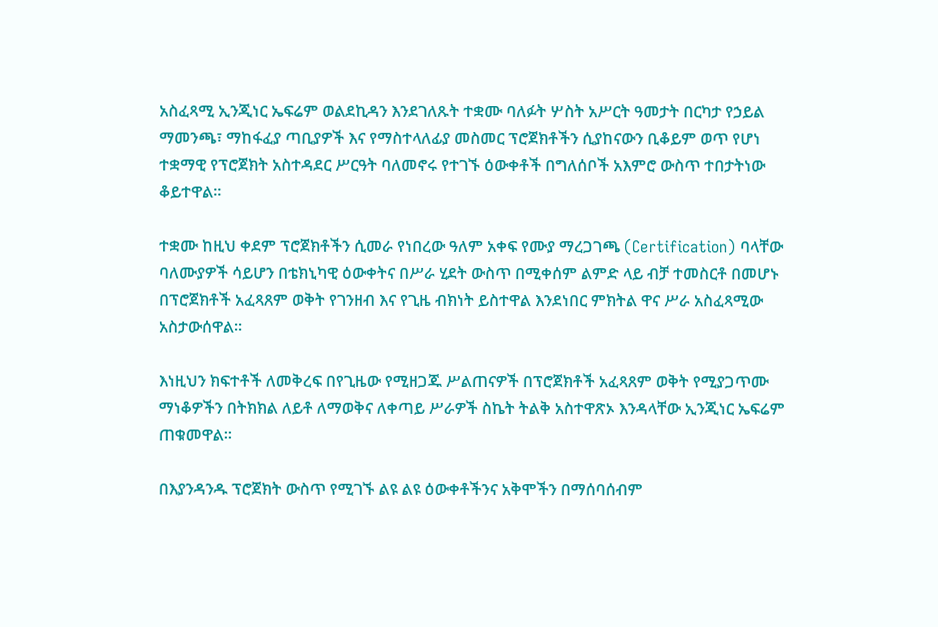አስፈጻሚ ኢንጂነር ኤፍሬም ወልደኪዳን እንደገለጹት ተቋሙ ባለፉት ሦስት አሥርት ዓመታት በርካታ የኃይል ማመንጫ፣ ማከፋፈያ ጣቢያዎች እና የማስተላለፊያ መስመር ፕሮጀክቶችን ሲያከናውን ቢቆይም ወጥ የሆነ ተቋማዊ የፕሮጀክት አስተዳደር ሥርዓት ባለመኖሩ የተገኙ ዕውቀቶች በግለሰቦች አእምሮ ውስጥ ተበታትነው ቆይተዋል።

ተቋሙ ከዚህ ቀደም ፕሮጀክቶችን ሲመራ የነበረው ዓለም አቀፍ የሙያ ማረጋገጫ (Certification) ባላቸው ባለሙያዎች ሳይሆን በቴክኒካዊ ዕውቀትና በሥራ ሂደት ውስጥ በሚቀሰም ልምድ ላይ ብቻ ተመስርቶ በመሆኑ በፕሮጀክቶች አፈጻጸም ወቅት የገንዘብ እና የጊዜ ብክነት ይስተዋል እንደነበር ምክትል ዋና ሥራ አስፈጻሚው አስታውሰዋል።

እነዚህን ክፍተቶች ለመቅረፍ በየጊዜው የሚዘጋጁ ሥልጠናዎች በፕሮጀክቶች አፈጻጸም ወቅት የሚያጋጥሙ ማነቆዎችን በትክክል ለይቶ ለማወቅና ለቀጣይ ሥራዎች ስኬት ትልቅ አስተዋጽኦ እንዳላቸው ኢንጂነር ኤፍሬም ጠቁመዋል።

በእያንዳንዱ ፕሮጀክት ውስጥ የሚገኙ ልዩ ልዩ ዕውቀቶችንና አቅሞችን በማሰባሰብም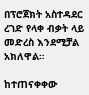በፕሮጀክት አስተዳደር ረገድ የላቀ ብቃት ላይ መድረስ እንደሚቻል አክለዋል።

ከተጠናቀቀው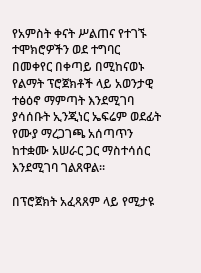የአምስት ቀናት ሥልጠና የተገኙ ተሞክሮዎችን ወደ ተግባር በመቀየር በቀጣይ በሚከናወኑ የልማት ፕሮጀክቶች ላይ አወንታዊ ተፅዕኖ ማምጣት እንደሚገባ ያሳሰቡት ኢንጂነር ኤፍሬም ወደፊት የሙያ ማረጋገጫ አሰጣጥን ከተቋሙ አሠራር ጋር ማስተሳሰር እንደሚገባ ገልጸዋል።

በፕሮጀክት አፈጻጸም ላይ የሚታዩ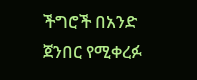ችግሮች በአንድ ጀንበር የሚቀረፉ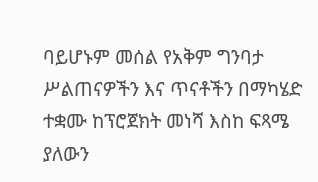ባይሆኑም መሰል የአቅም ግንባታ ሥልጠናዎችን እና ጥናቶችን በማካሄድ ተቋሙ ከፕሮጀክት መነሻ እስከ ፍጻሜ ያለውን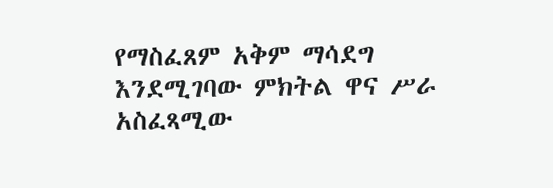የማስፈጸም አቅም ማሳደግ እንደሚገባው ምክትል ዋና ሥራ አስፈጻሚው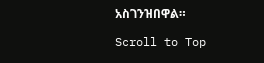አስገንዝበዋል።

Scroll to Top